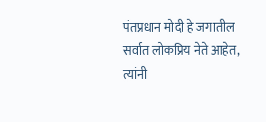पंतप्रधान मोदी हे जगातील सर्वात लोकप्रिय नेते आहेत, त्यांनी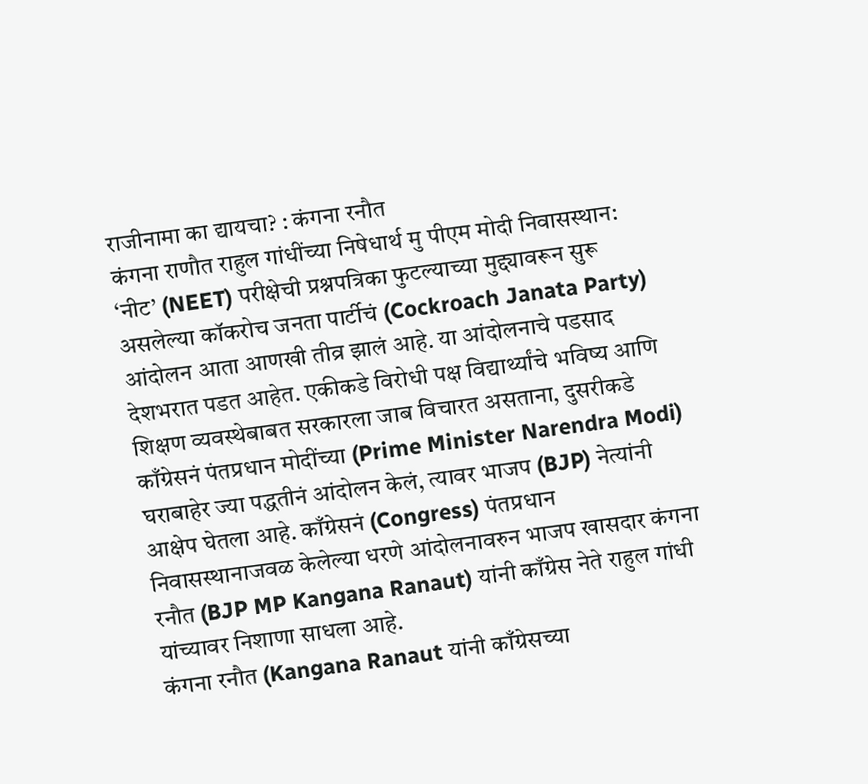राजीनामा का द्यायचा? : कंगना रनौत
कंगना राणौत राहुल गांधींच्या निषेधार्थ मु पीएम मोदी निवासस्थान: ‘नीट’ (NEET) परीक्षेची प्रश्नपत्रिका फुटल्याच्या मुद्द्यावरून सुरू असलेल्या कॉकरोच जनता पार्टीचं (Cockroach Janata Party) आंदोलन आता आणखी तीव्र झालं आहे. या आंदोलनाचे पडसाद देशभरात पडत आहेत. एकीकडे विरोधी पक्ष विद्यार्थ्यांचे भविष्य आणि शिक्षण व्यवस्थेबाबत सरकारला जाब विचारत असताना, दुसरीकडे काँग्रेसनं पंतप्रधान मोदींच्या (Prime Minister Narendra Modi) घराबाहेर ज्या पद्धतीनं आंदोलन केलं, त्यावर भाजप (BJP) नेत्यांनी आक्षेप घेतला आहे. काँग्रेसनं (Congress) पंतप्रधान निवासस्थानाजवळ केलेल्या धरणे आंदोलनावरुन भाजप खासदार कंगना रनौत (BJP MP Kangana Ranaut) यांनी काँग्रेस नेते राहुल गांधी यांच्यावर निशाणा साधला आहे.
कंगना रनौत (Kangana Ranaut यांनी काँग्रेसच्या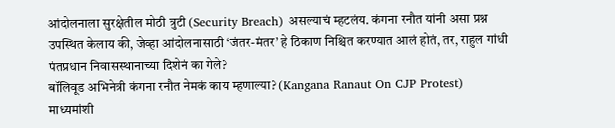आंदोलनाला सुरक्षेतील मोठी त्रुटी (Security Breach) असल्याचं म्हटलंय. कंगना रनौत यांनी असा प्रश्न उपस्थित केलाय की, जेव्हा आंदोलनासाठी ‘जंतर-मंतर’ हे ठिकाण निश्चित करण्यात आलं होतं, तर, राहुल गांधी पंतप्रधान निवासस्थानाच्या दिशेनं का गेले?
बॉलिवूड अभिनेत्री कंगना रनौत नेमकं काय म्हणाल्या? (Kangana Ranaut On CJP Protest)
माध्यमांशी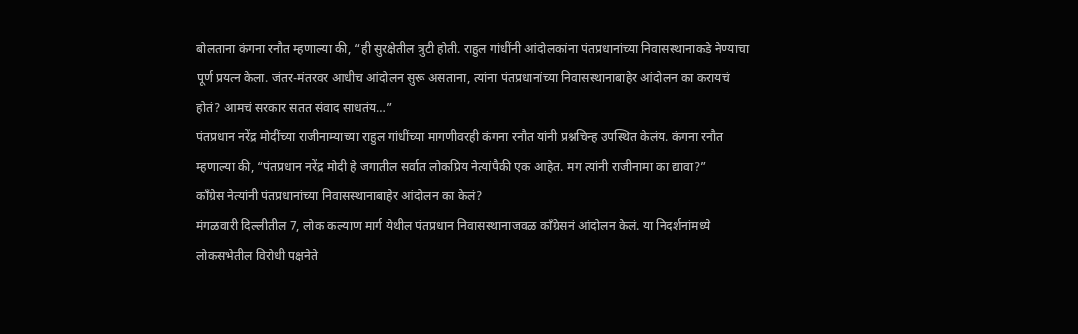बोलताना कंगना रनौत म्हणाल्या की, “ही सुरक्षेतील त्रुटी होती. राहुल गांधींनी आंदोलकांना पंतप्रधानांच्या निवासस्थानाकडे नेण्याचा पूर्ण प्रयत्न केला. जंतर-मंतरवर आधीच आंदोलन सुरू असताना, त्यांना पंतप्रधानांच्या निवासस्थानाबाहेर आंदोलन का करायचं होतं? आमचं सरकार सतत संवाद साधतंय…”
पंतप्रधान नरेंद्र मोदींच्या राजीनाम्याच्या राहुल गांधींच्या मागणीवरही कंगना रनौत यांनी प्रश्नचिन्ह उपस्थित केलंय. कंगना रनौत म्हणाल्या की, “पंतप्रधान नरेंद्र मोदी हे जगातील सर्वात लोकप्रिय नेत्यांपैकी एक आहेत. मग त्यांनी राजीनामा का द्यावा?”
काँग्रेस नेत्यांनी पंतप्रधानांच्या निवासस्थानाबाहेर आंदोलन का केलं?
मंगळवारी दिल्लीतील 7, लोक कल्याण मार्ग येथील पंतप्रधान निवासस्थानाजवळ काँग्रेसनं आंदोलन केलं. या निदर्शनांमध्ये लोकसभेतील विरोधी पक्षनेते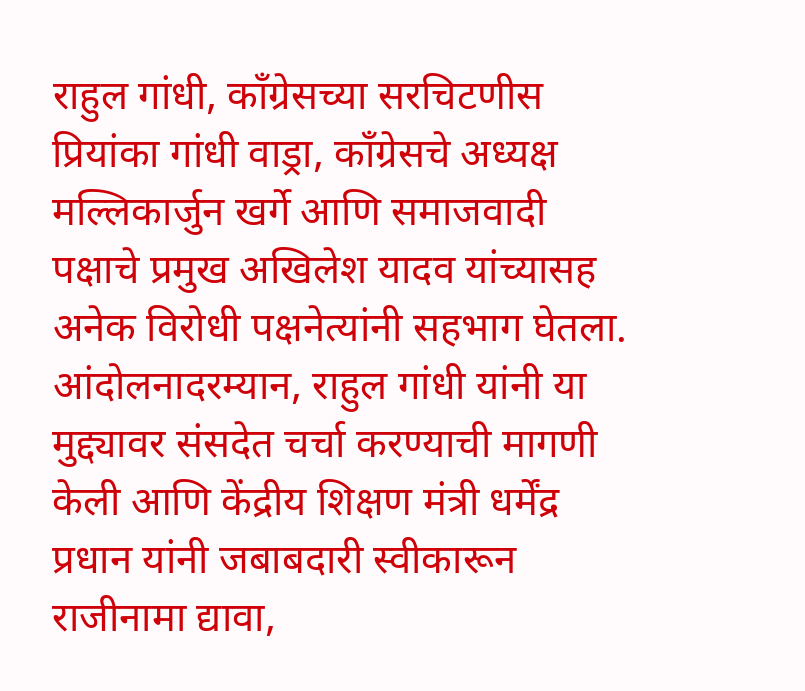राहुल गांधी, काँग्रेसच्या सरचिटणीस प्रियांका गांधी वाड्रा, काँग्रेसचे अध्यक्ष मल्लिकार्जुन खर्गे आणि समाजवादी पक्षाचे प्रमुख अखिलेश यादव यांच्यासह अनेक विरोधी पक्षनेत्यांनी सहभाग घेतला. आंदोलनादरम्यान, राहुल गांधी यांनी या मुद्द्यावर संसदेत चर्चा करण्याची मागणी केली आणि केंद्रीय शिक्षण मंत्री धर्मेंद्र प्रधान यांनी जबाबदारी स्वीकारून राजीनामा द्यावा,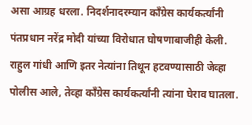असा आग्रह धरला. निदर्शनादरम्यान काँग्रेस कार्यकर्त्यांनी पंतप्रधान नरेंद्र मोदी यांच्या विरोधात घोषणाबाजीही केली.
राहुल गांधी आणि इतर नेत्यांना तिथून हटवण्यासाठी जेव्हा पोलीस आले, तेव्हा काँग्रेस कार्यकर्त्यांनी त्यांना घेराव घातला.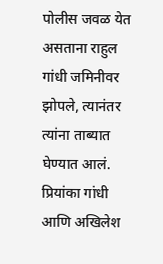पोलीस जवळ येत असताना राहुल गांधी जमिनीवर झोपले, त्यानंतर त्यांना ताब्यात घेण्यात आलं. प्रियांका गांधी आणि अखिलेश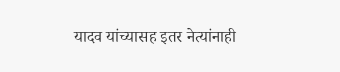यादव यांच्यासह इतर नेत्यांनाही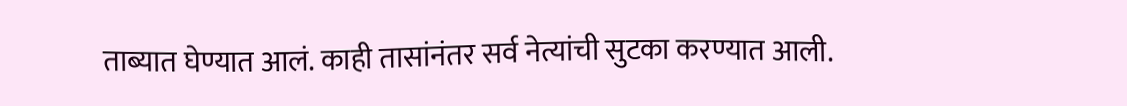ताब्यात घेण्यात आलं. काही तासांनंतर सर्व नेत्यांची सुटका करण्यात आली.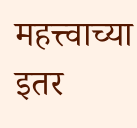महत्त्वाच्या इतर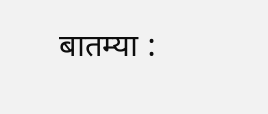बातम्या :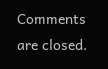Comments are closed.